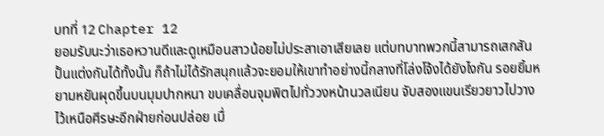บทที่ 12 Chapter 12
ยอมรับนะว่าเธอหวานดีและดูเหมือนสาวน้อยไม่ประสาเอาเสียเลย แต่บทบาทพวกนี้สามารถเสกสันปั้นแต่งกันได้ทั้งนั้น ก็ถ้าไม่ได้รักสนุกแล้วจะยอมให้เขาทำอย่างนี้กลางที่โล่งโจ้งได้ยังไงกัน รอยยิ้มหยามหยันผุดขึ้นบนมุมปากหนา ขบเคลื่อนจุมพิตไปทั่ววงหน้านวลเนียน จับสองแขนเรียวยาวไปวางไว้เหนือศีรษะอีกฝ่ายก่อนปล่อย เมื่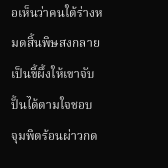อเห็นว่าคนใต้ร่างหมดสิ้นพิษสงกลายเป็นขี้ผึ้งให้เขาจับปั้นได้ตามใจชอบ
จุมพิตร้อนผ่าวกด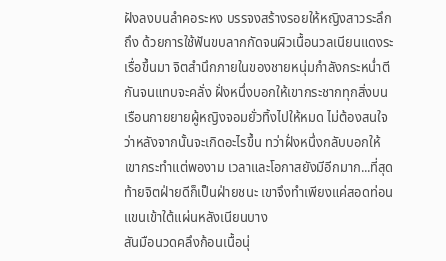ฝังลงบนลำคอระหง บรรจงสร้างรอยให้หญิงสาวระลึกถึง ด้วยการใช้ฟันขบลากกัดจนผิวเนื้อนวลเนียนแดงระเรื่อขึ้นมา จิตสำนึกภายในของชายหนุ่มกำลังกระหน่ำตีกันจนแทบจะคลั่ง ฝั่งหนึ่งบอกให้เขากระชากทุกสิ่งบนเรือนกายยายผู้หญิงจอมยั่วทิ้งไปให้หมด ไม่ต้องสนใจว่าหลังจากนั้นจะเกิดอะไรขึ้น ทว่าฝั่งหนึ่งกลับบอกให้เขากระทำแต่พองาม เวลาและโอกาสยังมีอีกมาก...ที่สุดท้ายจิตฝ่ายดีก็เป็นฝ่ายชนะ เขาจึงทำเพียงแค่สอดท่อนแขนเข้าใต้แผ่นหลังเนียนบาง
สันมือนวดคลึงก้อนเนื้อนุ่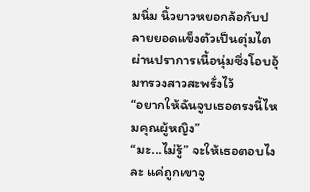มนิ่ม นิ้วยาวหยอกล้อกับปลายยอดแข็งตัวเป็นตุ่มไตผ่านปราการเนื้อนุ่มซึ่งโอบอุ้มทรวงสาวสะพรั่งไว้
“อยากให้ฉันจูบเธอตรงนี้ไหมคุณผู้หญิง”
“มะ...ไม่รู้” จะให้เธอตอบไงละ แค่ถูกเขาจู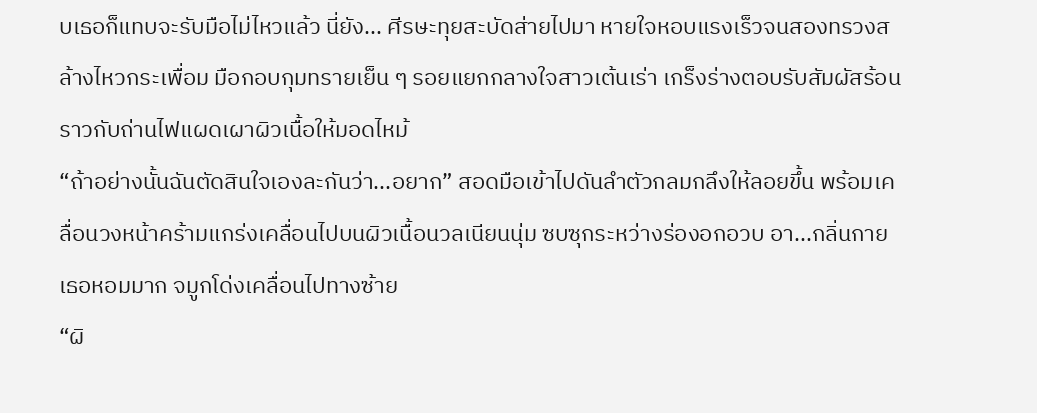บเธอก็แทบจะรับมือไม่ไหวแล้ว นี่ยัง... ศีรษะทุยสะบัดส่ายไปมา หายใจหอบแรงเร็วจนสองทรวงสล้างไหวกระเพื่อม มือกอบกุมทรายเย็น ๆ รอยแยกกลางใจสาวเต้นเร่า เกร็งร่างตอบรับสัมผัสร้อนราวกับถ่านไฟแผดเผาผิวเนื้อให้มอดไหม้
“ถ้าอย่างนั้นฉันตัดสินใจเองละกันว่า...อยาก” สอดมือเข้าไปดันลำตัวกลมกลึงให้ลอยขึ้น พร้อมเคลื่อนวงหน้าคร้ามแกร่งเคลื่อนไปบนผิวเนื้อนวลเนียนนุ่ม ซบซุกระหว่างร่องอกอวบ อา...กลิ่นกายเธอหอมมาก จมูกโด่งเคลื่อนไปทางซ้าย
“ผิ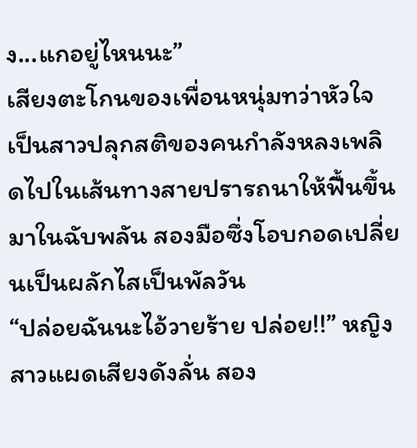ง...แกอยู่ไหนนะ”
เสียงตะโกนของเพื่อนหนุ่มทว่าหัวใจเป็นสาวปลุกสติของคนกำลังหลงเพลิดไปในเส้นทางสายปรารถนาให้ฟื้นขึ้นมาในฉับพลัน สองมือซึ่งโอบกอดเปลี่ยนเป็นผลักไสเป็นพัลวัน
“ปล่อยฉันนะไอ้วายร้าย ปล่อย!!” หญิงสาวแผดเสียงดังลั่น สอง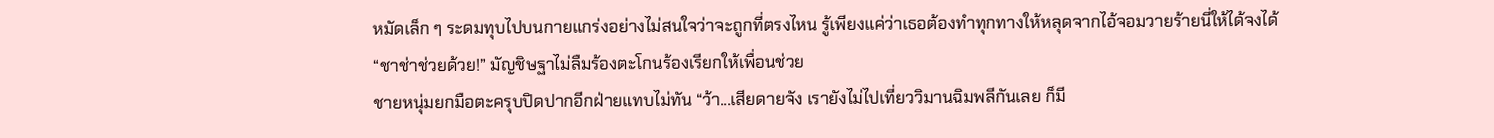หมัดเล็ก ๆ ระดมทุบไปบนกายแกร่งอย่างไม่สนใจว่าจะถูกที่ตรงไหน รู้เพียงแค่ว่าเธอต้องทำทุกทางให้หลุดจากไอ้จอมวายร้ายนี่ให้ได้จงได้
“ชาช่าช่วยด้วย!” มัญชิษฐาไม่ลืมร้องตะโกนร้องเรียกให้เพื่อนช่วย
ชายหนุ่มยกมือตะครุบปิดปากอีกฝ่ายแทบไม่ทัน “ว้า...เสียดายจัง เรายังไม่ไปเที่ยววิมานฉิมพลีกันเลย ก็มี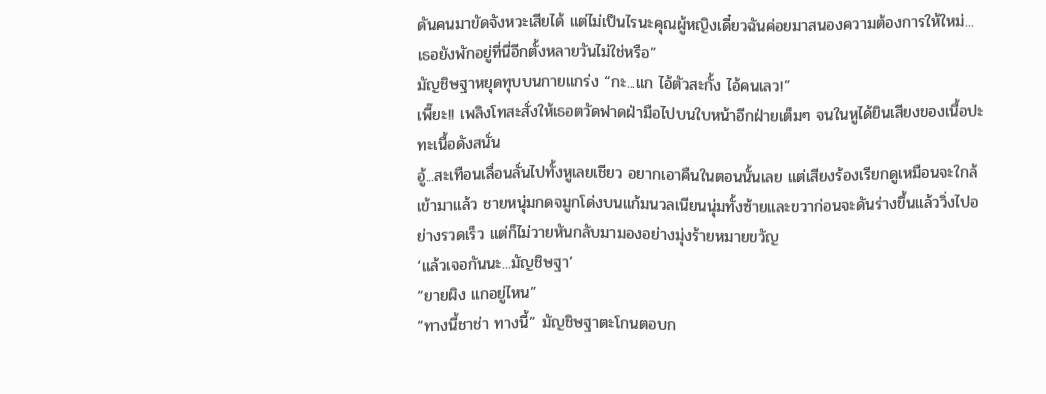ดันคนมาขัดจังหวะเสียได้ แต่ไม่เป็นไรนะคุณผู้หญิงเดี๋ยวฉันค่อยมาสนองความต้องการให้ใหม่...เธอยังพักอยู่ที่นี่อีกตั้งหลายวันไม่ใช่หรือ”
มัญชิษฐาหยุดทุบบนกายแกร่ง “กะ...แก ไอ้ตัวสะกั้ง ไอ้คนเลว!”
เพี๊ยะ!! เพลิงโทสะสั่งให้เธอตวัดฟาดฝ่ามือไปบนใบหน้าอีกฝ่ายเต็มๆ จนในหูได้ยินเสียงของเนื้อปะทะเนื้อดังสนั่น
อู้...สะเทือนเลื่อนลั่นไปทั้งหูเลยเชียว อยากเอาคืนในตอนนั้นเลย แต่เสียงร้องเรียกดูเหมือนจะใกล้เข้ามาแล้ว ชายหนุ่มกดจมูกโด่งบนแก้มนวลเนียนนุ่มทั้งซ้ายและขวาก่อนจะดันร่างขึ้นแล้ววิ่งไปอย่างรวดเร็ว แต่ก็ไม่วายหันกลับมามองอย่างมุ่งร้ายหมายขวัญ
‘แล้วเจอกันนะ...มัญชิษฐา’
“ยายผิง แกอยู่ไหน”
“ทางนี้ชาช่า ทางนี้” มัญชิษฐาตะโกนตอบก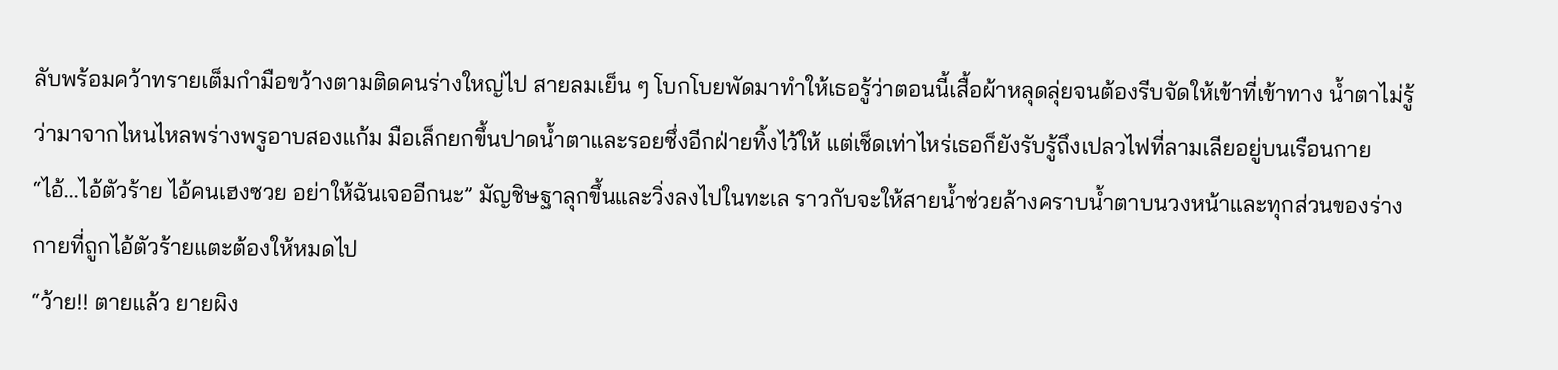ลับพร้อมคว้าทรายเต็มกำมือขว้างตามติดคนร่างใหญ่ไป สายลมเย็น ๆ โบกโบยพัดมาทำให้เธอรู้ว่าตอนนี้เสื้อผ้าหลุดลุ่ยจนต้องรีบจัดให้เข้าที่เข้าทาง น้ำตาไม่รู้ว่ามาจากไหนไหลพร่างพรูอาบสองแก้ม มือเล็กยกขึ้นปาดน้ำตาและรอยซึ่งอีกฝ่ายทิ้งไว้ให้ แต่เช็ดเท่าไหร่เธอก็ยังรับรู้ถึงเปลวไฟที่ลามเลียอยู่บนเรือนกาย
“ไอ้...ไอ้ตัวร้าย ไอ้คนเฮงซวย อย่าให้ฉันเจออีกนะ” มัญชิษฐาลุกขึ้นและวิ่งลงไปในทะเล ราวกับจะให้สายน้ำช่วยล้างคราบน้ำตาบนวงหน้าและทุกส่วนของร่างกายที่ถูกไอ้ตัวร้ายแตะต้องให้หมดไป
“ว้าย!! ตายแล้ว ยายผิง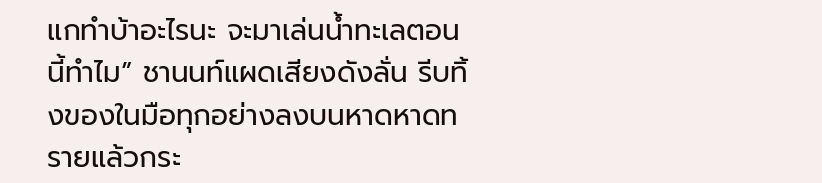แกทำบ้าอะไรนะ จะมาเล่นน้ำทะเลตอนนี้ทำไม” ชานนท์แผดเสียงดังลั่น รีบทิ้งของในมือทุกอย่างลงบนหาดหาดทรายแล้วกระ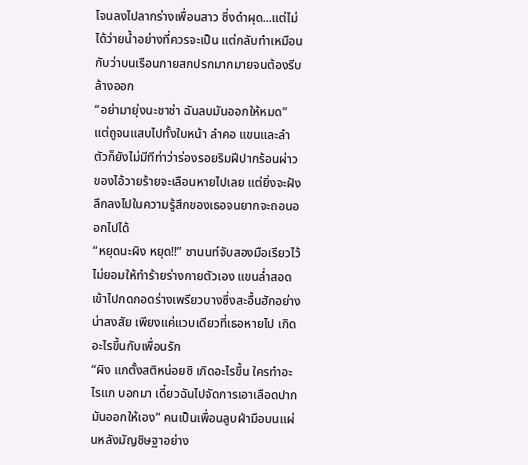โจนลงไปลากร่างเพื่อนสาว ซึ่งดำผุด...แต่ไม่ได้ว่ายน้ำอย่างที่ควรจะเป็น แต่กลับทำเหมือนกับว่าบนเรือนกายสกปรกมากมายจนต้องรีบล้างออก
“อย่ามายุ่งนะชาช่า ฉันลบมันออกให้หมด” แต่ถูจนแสบไปทั้งใบหน้า ลำคอ แขนและลำตัวก็ยังไม่มีทีท่าว่าร่องรอยริมฝีปากร้อนผ่าวของไอ้วายร้ายจะเลือนหายไปเลย แต่ยิ่งจะฝังลึกลงไปในความรู้สึกของเธอจนยากจะถอนออกไปได้
“หยุดนะผิง หยุด!!” ชานนท์จับสองมือเรียวไว้ไม่ยอมให้ทำร้ายร่างกายตัวเอง แขนล่ำสอดเข้าไปกดกอดร่างเพรียวบางซึ่งสะอื้นฮักอย่างน่าสงสัย เพียงแค่แวบเดียวที่เธอหายไป เกิดอะไรขึ้นกับเพื่อนรัก
“ผิง แกตั้งสติหน่อยซิ เกิดอะไรขึ้น ใครทำอะไรแก บอกมา เดี๋ยวฉันไปจัดการเอาเลือดปากมันออกให้เอง” คนเป็นเพื่อนลูบฝ่ามือบนแผ่นหลังมัญชิษฐาอย่าง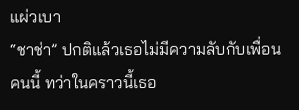แผ่วเบา
“ชาช่า” ปกติแล้วเธอไม่มีความลับกับเพื่อนคนนี้ ทว่าในคราวนี้เธอ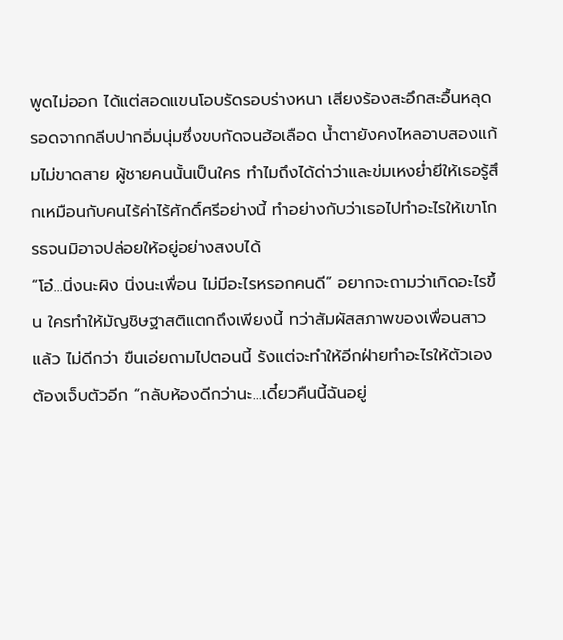พูดไม่ออก ได้แต่สอดแขนโอบรัดรอบร่างหนา เสียงร้องสะอึกสะอื้นหลุดรอดจากกลีบปากอิ่มนุ่มซึ่งขบกัดจนฮ้อเลือด น้ำตายังคงไหลอาบสองแก้มไม่ขาดสาย ผู้ชายคนนั้นเป็นใคร ทำไมถึงได้ด่าว่าและข่มเหงย่ำยีให้เธอรู้สึกเหมือนกับคนไร้ค่าไร้ศักดิ์ศรีอย่างนี้ ทำอย่างกับว่าเธอไปทำอะไรให้เขาโกรธจนมิอาจปล่อยให้อยู่อย่างสงบได้
“โอ๋...นิ่งนะผิง นิ่งนะเพื่อน ไม่มีอะไรหรอกคนดี” อยากจะถามว่าเกิดอะไรขึ้น ใครทำให้มัญชิษฐาสติแตกถึงเพียงนี้ ทว่าสัมผัสสภาพของเพื่อนสาวแล้ว ไม่ดีกว่า ขืนเอ่ยถามไปตอนนี้ รังแต่จะทำให้อีกฝ่ายทำอะไรให้ตัวเองต้องเจ็บตัวอีก “กลับห้องดีกว่านะ...เดี๋ยวคืนนี้ฉันอยู่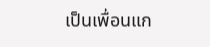เป็นเพื่อนแก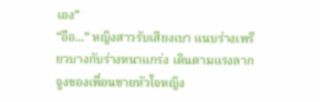เอง”
“อือ...” หญิงสาวรับเสียงเบา แนบร่างเพรียวบางกับร่างหนาแกร่ง เดินตามแรงลากจูงของเพื่อนชายหัวใจหญิง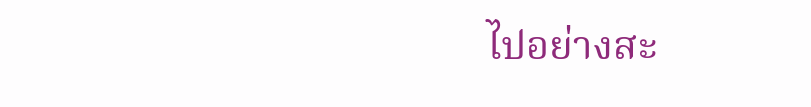ไปอย่างสะ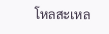โหลสะเหล